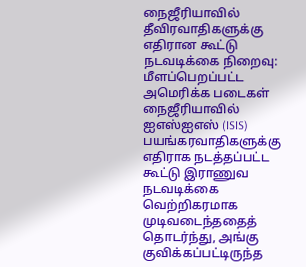நைஜீரியாவில் தீவிரவாதிகளுக்கு எதிரான கூட்டு நடவடிக்கை நிறைவு: மீளப்பெறப்பட்ட அமெரிக்க படைகள்
நைஜீரியாவில் ஐஎஸ்ஐஎஸ் (ISIS) பயங்கரவாதிகளுக்கு எதிராக நடத்தப்பட்ட கூட்டு இராணுவ நடவடிக்கை வெற்றிகரமாக முடிவடைந்ததைத் தொடர்ந்து, அங்கு குவிக்கப்பட்டிருந்த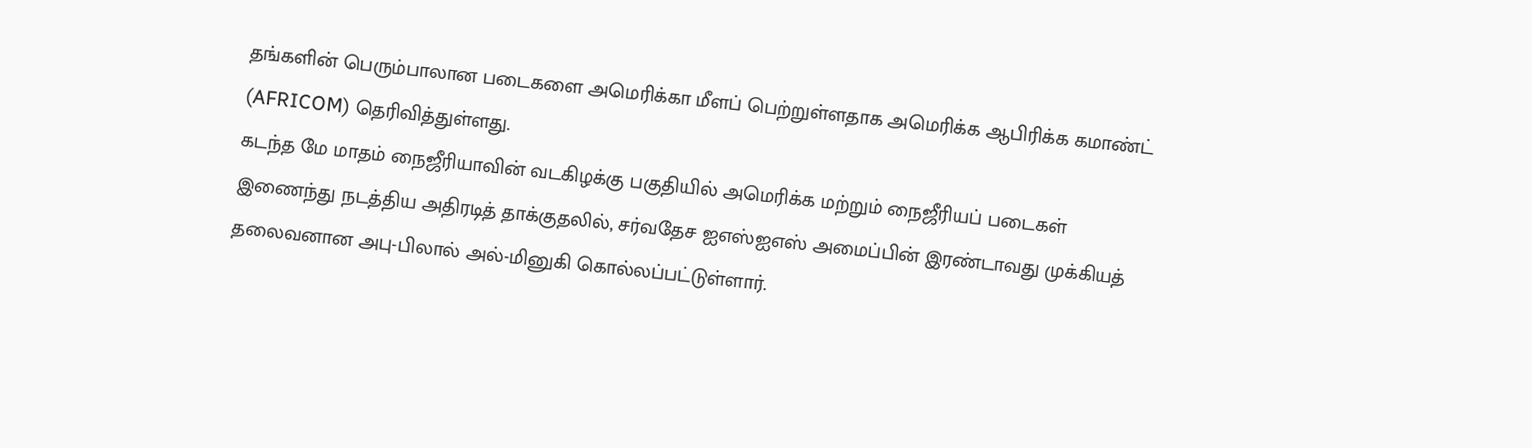தங்களின் பெரும்பாலான படைகளை அமெரிக்கா மீளப் பெற்றுள்ளதாக அமெரிக்க ஆபிரிக்க கமாண்ட் (AFRICOM) தெரிவித்துள்ளது.
கடந்த மே மாதம் நைஜீரியாவின் வடகிழக்கு பகுதியில் அமெரிக்க மற்றும் நைஜீரியப் படைகள் இணைந்து நடத்திய அதிரடித் தாக்குதலில், சர்வதேச ஐஎஸ்ஐஎஸ் அமைப்பின் இரண்டாவது முக்கியத் தலைவனான அபு-பிலால் அல்-மினுகி கொல்லப்பட்டுள்ளார்.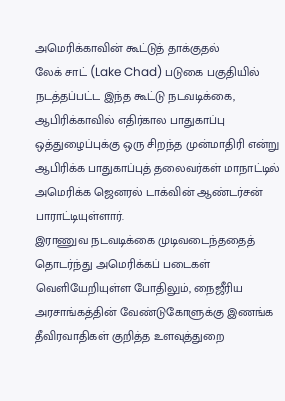அமெரிக்காவின் கூட்டுத் தாக்குதல்
லேக் சாட் (Lake Chad) படுகை பகுதியில் நடத்தப்பட்ட இந்த கூட்டு நடவடிக்கை, ஆபிரிக்காவில் எதிர்கால பாதுகாப்பு ஒத்துழைப்புக்கு ஒரு சிறந்த முன்மாதிரி என்று ஆபிரிக்க பாதுகாப்புத் தலைவர்கள் மாநாட்டில் அமெரிக்க ஜெனரல் டாக்வின் ஆண்டர்சன் பாராட்டியுள்ளார்.
இராணுவ நடவடிக்கை முடிவடைந்ததைத் தொடர்ந்து அமெரிக்கப் படைகள் வெளியேறியுள்ள போதிலும், நைஜீரிய அரசாங்கத்தின் வேண்டுகோளுக்கு இணங்க தீவிரவாதிகள் குறித்த உளவுத்துறை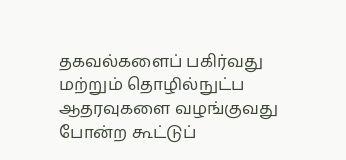தகவல்களைப் பகிர்வது மற்றும் தொழில்நுட்ப ஆதரவுகளை வழங்குவது போன்ற கூட்டுப்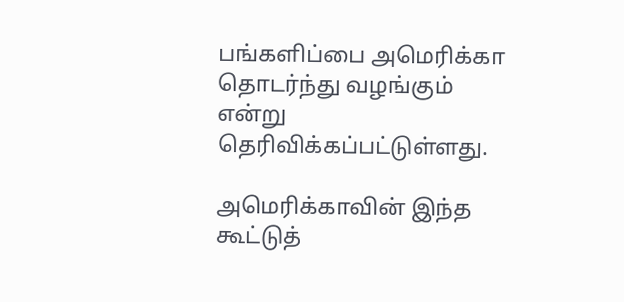பங்களிப்பை அமெரிக்கா தொடர்ந்து வழங்கும் என்று தெரிவிக்கப்பட்டுள்ளது.

அமெரிக்காவின் இந்த கூட்டுத்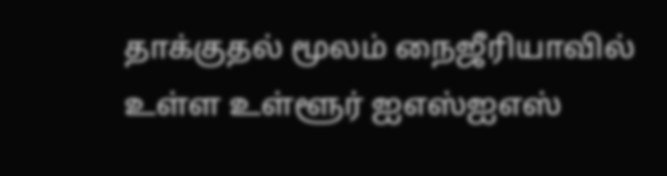தாக்குதல் மூலம் நைஜீரியாவில் உள்ள உள்ளூர் ஐஎஸ்ஐஎஸ்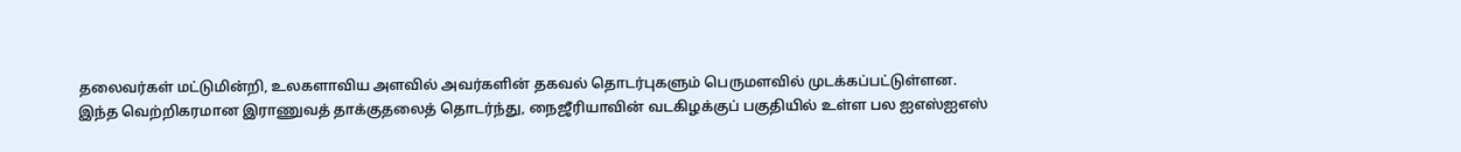தலைவர்கள் மட்டுமின்றி, உலகளாவிய அளவில் அவர்களின் தகவல் தொடர்புகளும் பெருமளவில் முடக்கப்பட்டுள்ளன.
இந்த வெற்றிகரமான இராணுவத் தாக்குதலைத் தொடர்ந்து, நைஜீரியாவின் வடகிழக்குப் பகுதியில் உள்ள பல ஐஎஸ்ஐஎஸ்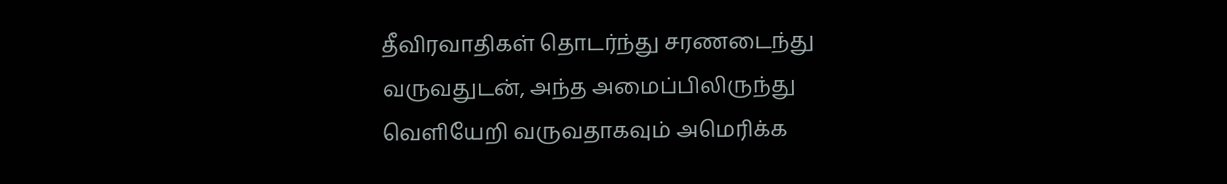தீவிரவாதிகள் தொடர்ந்து சரணடைந்து வருவதுடன், அந்த அமைப்பிலிருந்து வெளியேறி வருவதாகவும் அமெரிக்க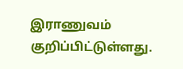இராணுவம் குறிப்பிட்டுள்ளது.